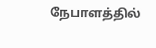நேபாளத்தில்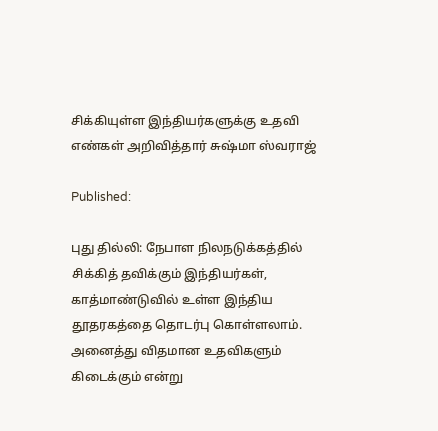சிக்கியுள்ள இந்தியர்களுக்கு உதவி எண்கள் அறிவித்தார் சுஷ்மா ஸ்வராஜ்

Published:

புது தில்லி: நேபாள நிலநடுக்கத்தில் சிக்கித் தவிக்கும் இந்தியர்கள், காத்மாண்டுவில் உள்ள இந்திய தூதரகத்தை தொடர்பு கொள்ளலாம். அனைத்து விதமான உதவிகளும் கிடைக்கும் என்று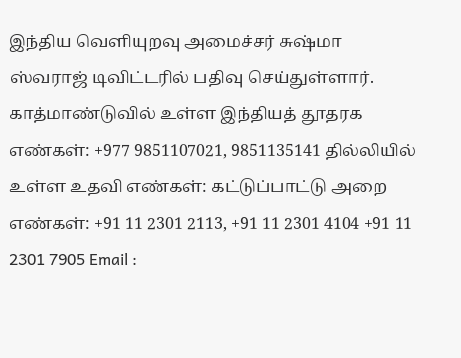இந்திய வெளியுறவு அமைச்சர் சுஷ்மா ஸ்வராஜ் டிவிட்டரில் பதிவு செய்துள்ளார். காத்மாண்டுவில் உள்ள இந்தியத் தூதரக எண்கள்: +977 9851107021, 9851135141 தில்லியில் உள்ள உதவி எண்கள்: கட்டுப்பாட்டு அறை எண்கள்: +91 11 2301 2113, +91 11 2301 4104 +91 11 2301 7905 Email :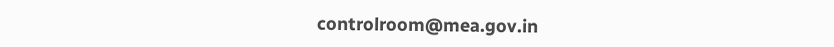controlroom@mea.gov.in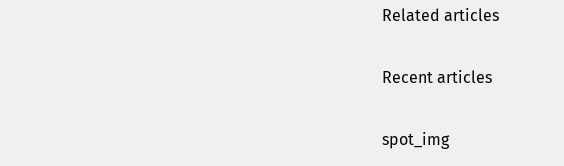Related articles

Recent articles

spot_img